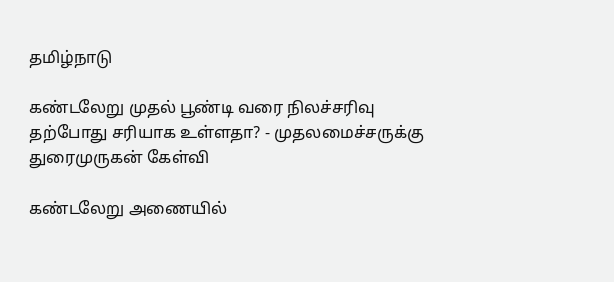தமிழ்நாடு

கண்டலேறு முதல் பூண்டி வரை நிலச்சரிவு தற்போது சரியாக உள்ளதா? - முதலமைச்சருக்கு துரைமுருகன் கேள்வி

கண்டலேறு அணையில்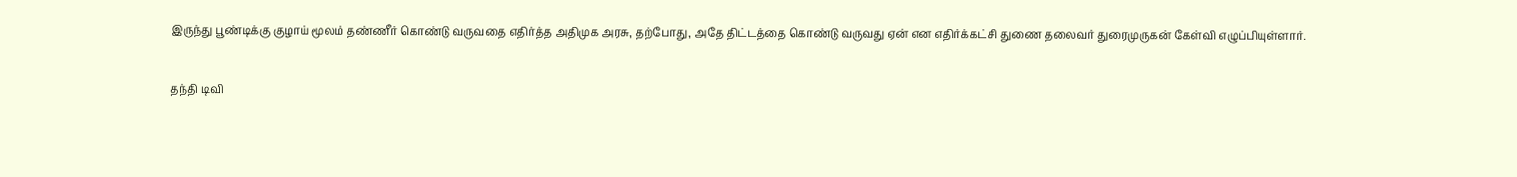இருந்து பூண்டிக்கு குழாய் மூலம் தண்ணீர் கொண்டு வருவதை எதிர்த்த அதிமுக அரசு, தற்போது, அதே திட்டத்தை கொண்டு வருவது ஏன் என எதிர்க்கட்சி துணை தலைவர் துரைமுருகன் கேள்வி எழுப்பியுள்ளார்.

தந்தி டிவி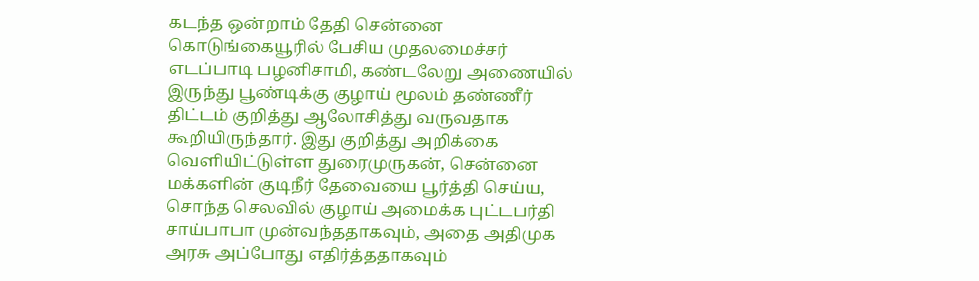கடந்த ஒன்றாம் தேதி சென்னை கொடுங்கையூரில் பேசிய முதலமைச்சர் எடப்பாடி பழனிசாமி, கண்டலேறு அணையில் இருந்து பூண்டிக்கு குழாய் மூலம் தண்ணீர் திட்டம் குறித்து ஆலோசித்து வருவதாக கூறியிருந்தார். இது குறித்து அறிக்கை வெளியிட்டுள்ள துரைமுருகன், சென்னை மக்களின் குடிநீர் தேவையை பூர்த்தி செய்ய, சொந்த செலவில் குழாய் அமைக்க புட்டபர்தி சாய்பாபா முன்வந்ததாகவும், அதை அதிமுக அரசு அப்போது எதிர்த்ததாகவும்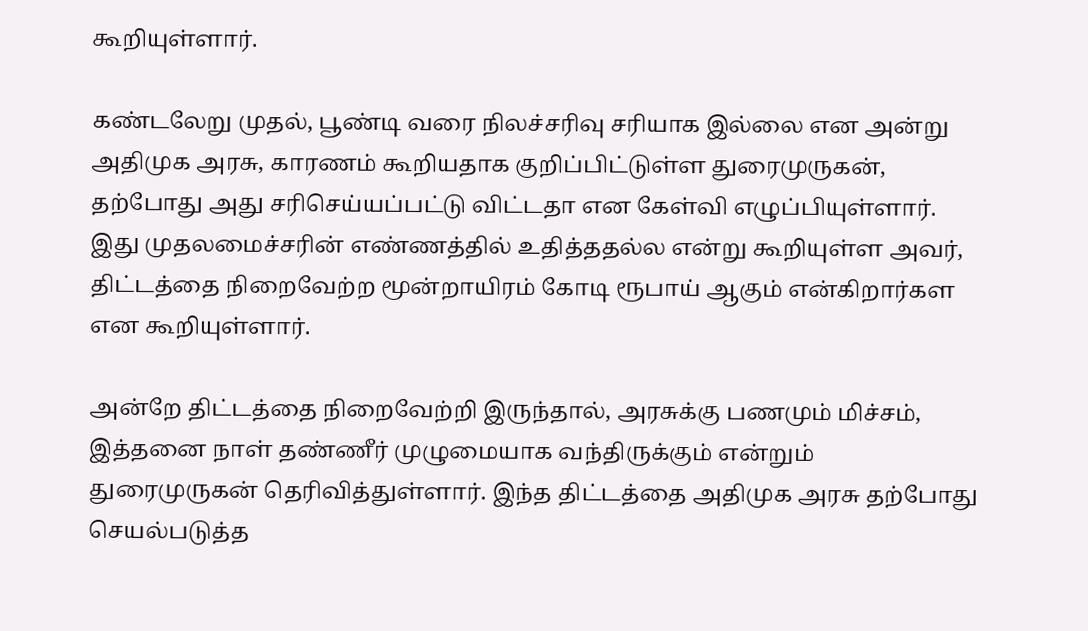கூறியுள்ளார்.

கண்டலேறு முதல், பூண்டி வரை நிலச்சரிவு சரியாக இல்லை என அன்று அதிமுக அரசு, காரணம் கூறியதாக குறிப்பிட்டுள்ள துரைமுருகன், தற்போது அது சரிசெய்யப்பட்டு விட்டதா என கேள்வி எழுப்பியுள்ளார். இது முதலமைச்சரின் எண்ணத்தில் உதித்ததல்ல என்று கூறியுள்ள அவர், திட்டத்தை நிறைவேற்ற மூன்றாயிரம் கோடி ரூபாய் ஆகும் என்கிறார்கள என கூறியுள்ளார்.

அன்றே திட்டத்தை நிறைவேற்றி இருந்தால், அரசுக்கு பணமும் மிச்சம், இத்தனை நாள் தண்ணீர் முழுமையாக வந்திருக்கும் என்றும் துரைமுருகன் தெரிவித்துள்ளார். இந்த திட்டத்தை அதிமுக அரசு தற்போது செயல்படுத்த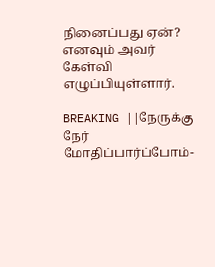நினைப்பது ஏன்? எனவும் அவர் கேள்வி எழுப்பியுள்ளார்.

BREAKING ||நேருக்கு நேர் மோதிப்பார்ப்போம்-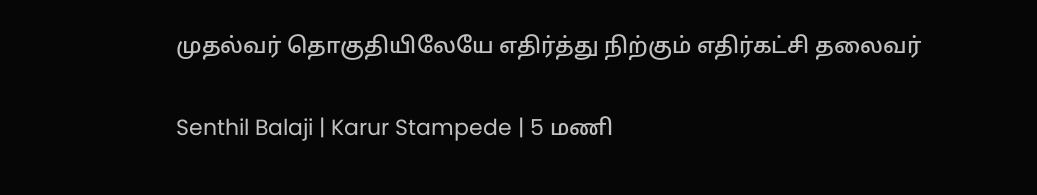முதல்வர் தொகுதியிலேயே எதிர்த்து நிற்கும் எதிர்கட்சி தலைவர்

Senthil Balaji | Karur Stampede | 5 மணி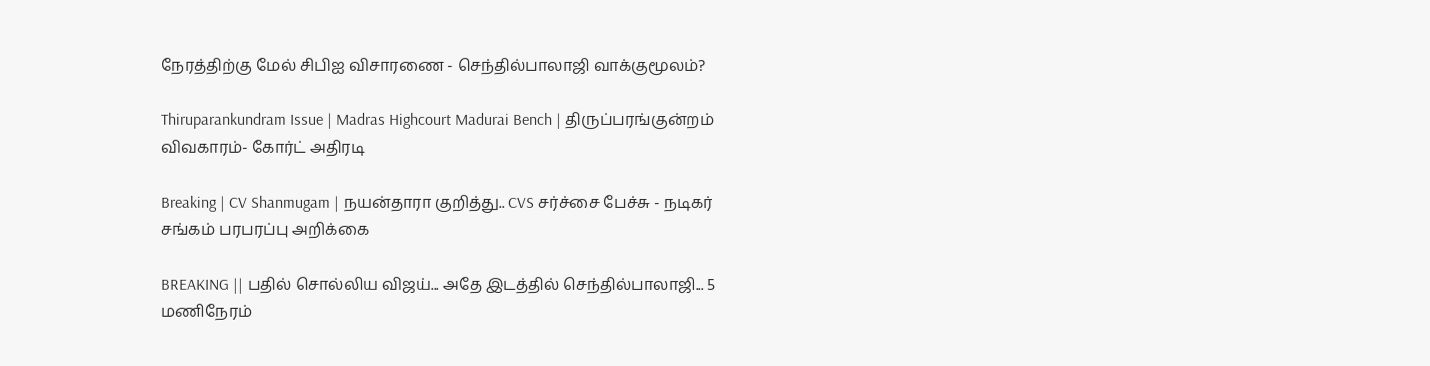நேரத்திற்கு மேல் சிபிஐ விசாரணை - செந்தில்பாலாஜி வாக்குமூலம்?

Thiruparankundram Issue | Madras Highcourt Madurai Bench | திருப்பரங்குன்றம் விவகாரம்- கோர்ட் அதிரடி

Breaking | CV Shanmugam | நயன்தாரா குறித்து.. CVS சர்ச்சை பேச்சு - நடிகர் சங்கம் பரபரப்பு அறிக்கை

BREAKING || பதில் சொல்லிய விஜய்... அதே இடத்தில் செந்தில்பாலாஜி... 5 மணிநேரம்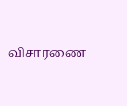விசாரணை